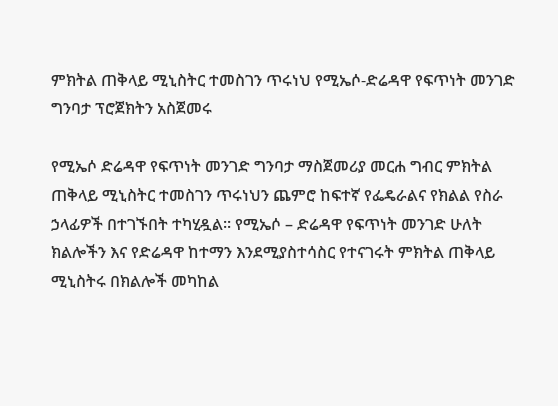ምክትል ጠቅላይ ሚኒስትር ተመስገን ጥሩነህ የሚኤሶ-ድሬዳዋ የፍጥነት መንገድ ግንባታ ፕሮጀክትን አስጀመሩ

የሚኤሶ ድሬዳዋ የፍጥነት መንገድ ግንባታ ማስጀመሪያ መርሐ ግብር ምክትል ጠቅላይ ሚኒስትር ተመስገን ጥሩነህን ጨምሮ ከፍተኛ የፌዴራልና የክልል የስራ ኃላፊዎች በተገኙበት ተካሂዷል፡፡ የሚኤሶ – ድሬዳዋ የፍጥነት መንገድ ሁለት ክልሎችን እና የድሬዳዋ ከተማን እንደሚያስተሳስር የተናገሩት ምክትል ጠቅላይ ሚኒስትሩ በክልሎች መካከል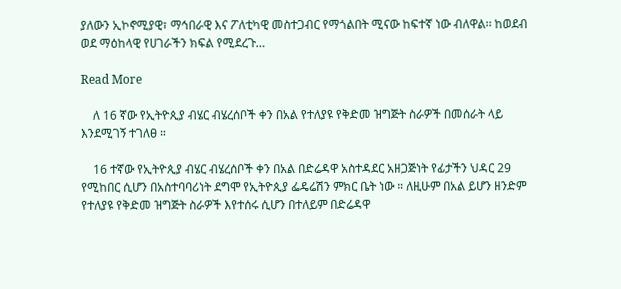ያለውን ኢኮኖሚያዊ፣ ማኅበራዊ እና ፖለቲካዊ መስተጋብር የማጎልበት ሚናው ከፍተኛ ነው ብለዋል፡፡ ከወደብ ወደ ማዕከላዊ የሀገራችን ክፍል የሚደረጉ…

Read More

    ለ 16 ኛው የኢትዮጲያ ብሄር ብሄረሰቦች ቀን በአል የተለያዩ የቅድመ ዝግጅት ስራዎች በመሰራት ላይ እንደሚገኝ ተገለፀ ።

    16 ተኛው የኢትዮጲያ ብሄር ብሄረሰቦች ቀን በአል በድሬዳዋ አስተዳደር አዘጋጅነት የፊታችን ህዳር 29 የሚከበር ሲሆን በአስተባባሪነት ደግሞ የኢትዮጲያ ፌዴሬሽን ምክር ቤት ነው ። ለዚሁም በአል ይሆን ዘንድም የተለያዩ የቅድመ ዝግጅት ስራዎች እየተሰሩ ሲሆን በተለይም በድሬዳዋ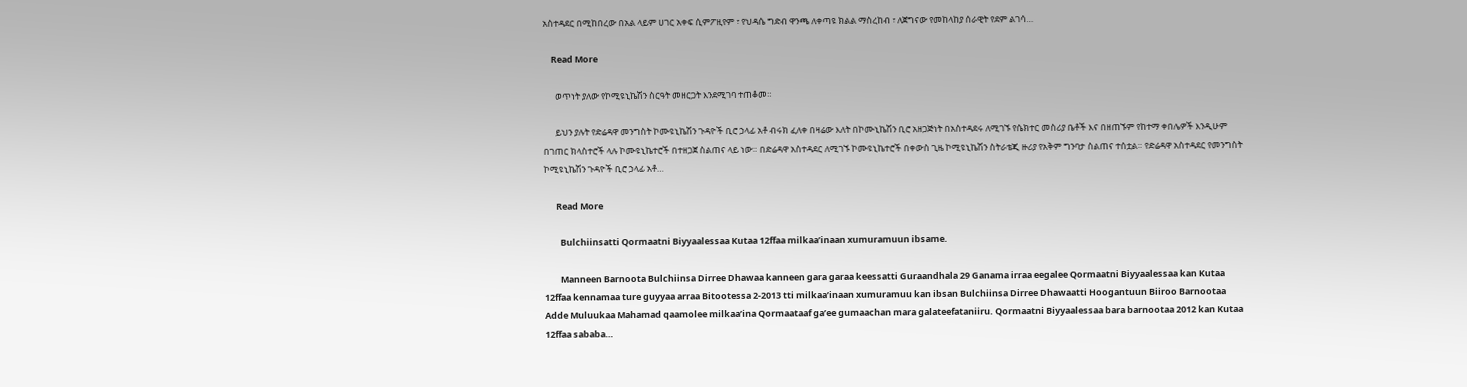አስተዳደር በሚከበረው በአል ላይም ሀገር አቀፍ ሲምፖዚየም ፣ የህዳሴ ግድብ ዋንጫ ለቀጣዩ ክልል ማስረከብ ፣ ለጀግናው የመከላከያ ሰራዊት የደም ልገሳ…

    Read More

      ወጥነት ያለው የኮሚዩኒኬሽን ስርዓት መዘርጋት እንደሚገባ ተጠቆመ።

      ይህን ያሉት የድሬዳዋ መንግስት ኮሙዩኒኬሽን ጉዳዮች ቢሮ ኃላፊ አቶ ብሩክ ፈለቀ በዛሬው እለት በኮሙኒኬሽን ቢሮ አዘጋጅነት በአስተዳደሩ ለሚገኙ የሴክተር መስሪያ ቤቶች እና በዘጠኙም የከተማ ቀበሌዎች እንዲሁም በገጠር ክላስተሮች ላሉ ኮሙዩኒኬተሮች በተዘጋጀ ስልጠና ላይ ነው። በድሬዳዋ አስተዳደር ለሚገኙ ኮሙዩኒኬተሮች በቀውስ ጊዜ ኮሚዩኒኬሽን ስትራቴጂ ዙሪያ የአቅም ግንባታ ስልጠና ተሰቷል። የድሬዳዋ አስተዳደር የመንግስት ኮሚዩኒኬሽን ጉዳዮች ቢሮ ኃላፊ አቶ…

      Read More

        Bulchiinsatti Qormaatni Biyyaalessaa Kutaa 12ffaa milkaa’inaan xumuramuun ibsame.

        Manneen Barnoota Bulchiinsa Dirree Dhawaa kanneen gara garaa keessatti Guraandhala 29 Ganama irraa eegalee Qormaatni Biyyaalessaa kan Kutaa 12ffaa kennamaa ture guyyaa arraa Bitootessa 2-2013 tti milkaa’inaan xumuramuu kan ibsan Bulchiinsa Dirree Dhawaatti Hoogantuun Biiroo Barnootaa Adde Muluukaa Mahamad qaamolee milkaa’ina Qormaataaf ga’ee gumaachan mara galateefataniiru. Qormaatni Biyyaalessaa bara barnootaa 2012 kan Kutaa 12ffaa sababa…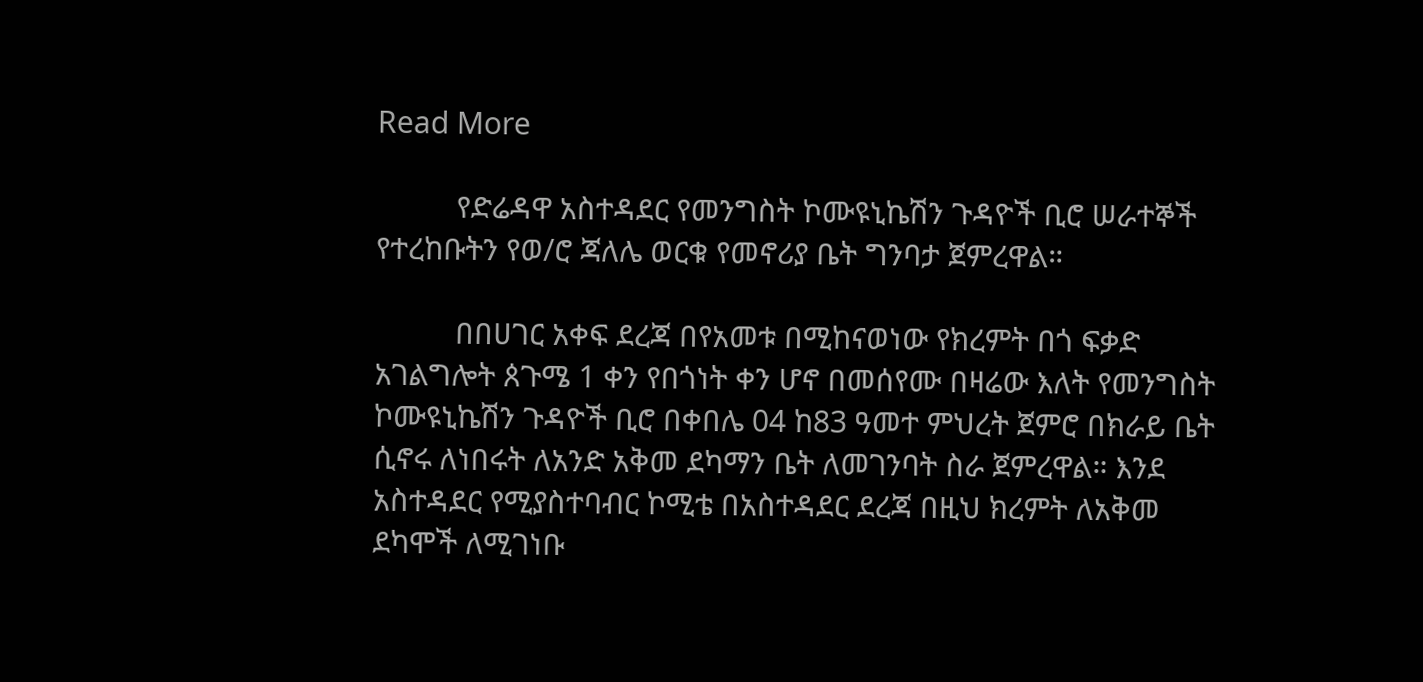Read More

          የድሬዳዋ አስተዳደር የመንግስት ኮሙዩኒኬሽን ጉዳዮች ቢሮ ሠራተኞች የተረከቡትን የወ/ሮ ጃለሌ ወርቁ የመኖሪያ ቤት ግንባታ ጀምረዋል።

          በበሀገር አቀፍ ደረጃ በየአመቱ በሚከናወነው የክረምት በጎ ፍቃድ አገልግሎት ጰጉሜ 1 ቀን የበጎነት ቀን ሆኖ በመሰየሙ በዛሬው እለት የመንግስት ኮሙዩኒኬሽን ጉዳዮች ቢሮ በቀበሌ 04 ከ83 ዓመተ ምህረት ጀምሮ በክራይ ቤት ሲኖሩ ለነበሩት ለአንድ አቅመ ደካማን ቤት ለመገንባት ስራ ጀምረዋል። እንደ አስተዳደር የሚያስተባብር ኮሚቴ በአስተዳደር ደረጃ በዚህ ክረምት ለአቅመ ደካሞች ለሚገነቡ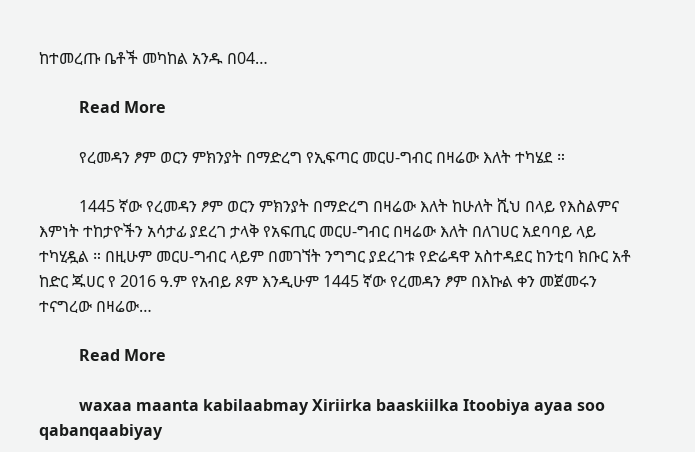ከተመረጡ ቤቶች መካከል አንዱ በ04…

          Read More

          የረመዳን ፆም ወርን ምክንያት በማድረግ የኢፍጣር መርሀ-ግብር በዛሬው እለት ተካሄደ ።

          1445 ኛው የረመዳን ፆም ወርን ምክንያት በማድረግ በዛሬው እለት ከሁለት ሺህ በላይ የእስልምና እምነት ተከታዮችን አሳታፊ ያደረገ ታላቅ የአፍጢር መርሀ-ግብር በዛሬው እለት በለገሀር አደባባይ ላይ ተካሂዷል ። በዚሁም መርሀ-ግብር ላይም በመገኘት ንግግር ያደረገቱ የድሬዳዋ አስተዳደር ከንቲባ ክቡር አቶ ከድር ጁሀር የ 2016 ዓ.ም የአብይ ጾም እንዲሁም 1445 ኛው የረመዳን ፆም በእኩል ቀን መጀመሩን ተናግረው በዛሬው…

          Read More

          waxaa maanta kabilaabmay Xiriirka baaskiilka Itoobiya ayaa soo qabanqaabiyay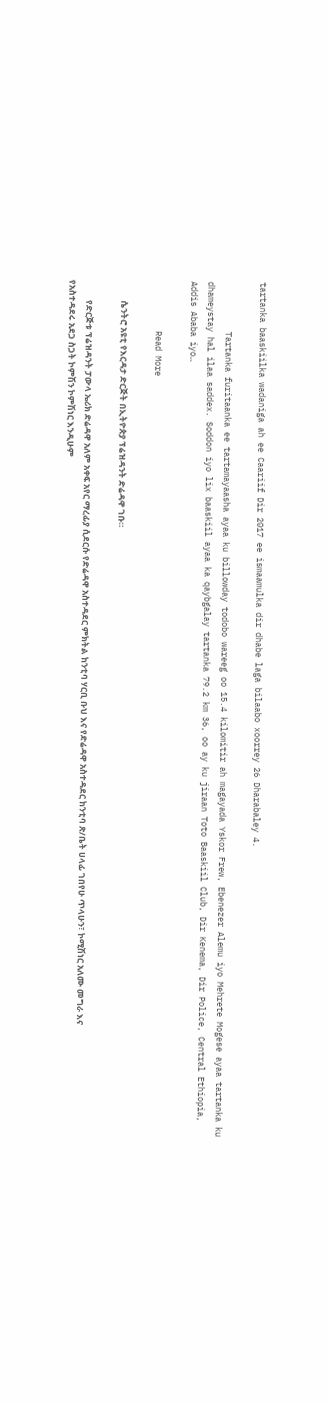tartanka baaskiilka wadaniga ah ee Caariif Dir 2017 ee ismaamulka dir dhabe laga bilaabo xoorrey 26 Dharabaley 4.

          Tartanka furitaanka ee tartamayaasha ayaa ku billowday todobo wareeg oo 15.4 kilomitir ah magayada Yskor Frew, Ebenezer Alemu iyo Mehrete Mogese ayaa tartanka ku dhameystay hal ilaa saddex. Soddon iyo lix baaskiil ayaa ka qaybgalay tartanka 79.2 km 36, oo ay ku jiraan Toto Baaskiil Club, Dir Kenema, Dir Police, Central Ethiopia, Addis Ababa iyo…

          Read More

          ሴንትሮ አዩቲ የእርዳታ ድርጅት በኢትዮጵያ ፕሬዝዳንት ድሬዳዋ ገቡ።

          የድርጅቱ ፕሬዝዳንት ፓውላ ኤሪክ ድሬዳዋ አለም አቀፍ አየር ማረፊያ ሲደርሱ የድሬዳዋ አስተዳደር ምክትል ከንቲባ ሃርቢ ቡህ እና የድሬዳዋ አስተዳደር ከንቲባ ጽ/ቤት ሀላፊ ገበየሁ ጥላሁን፣ ኮሚሽነር አለሙ መግራ እና የአስተዳደሩ አደጋ ስጋት ኮምሽን ኮምሽነር እንዲሁም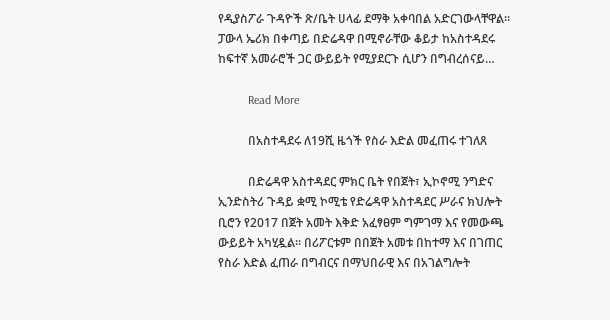የዲያስፖራ ጉዳዮች ጽ/ቤት ሀላፊ ደማቅ አቀባበል አድርገውላቸዋል። ፓውላ ኤሪክ በቀጣይ በድሬዳዋ በሚኖራቸው ቆይታ ከአስተዳደሩ ከፍተኛ አመራሮች ጋር ውይይት የሚያደርጉ ሲሆን በግብረሰናይ…

          Read More

          በአስተዳደሩ ለ19ሺ ዜጎች የስራ እድል መፈጠሩ ተገለጸ

          በድሬዳዋ አስተዳደር ምክር ቤት የበጀት፣ ኢኮኖሚ ንግድና ኢንድስትሪ ጉዳይ ቋሚ ኮሚቴ የድሬዳዋ አስተዳደር ሥራና ክህሎት ቢሮን የ2017 በጀት አመት እቅድ አፈፃፀም ግምገማ እና የመውጫ ውይይት አካሂዷል። በሪፖርቱም በበጀት አመቱ በከተማ እና በገጠር የስራ እድል ፈጠራ በግብርና በማህበራዊ እና በአገልግሎት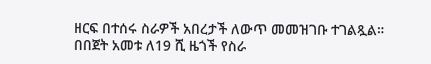ዘርፍ በተሰሩ ስራዎች አበረታች ለውጥ መመዝገቡ ተገልጿል። በበጀት አመቱ ለ19 ሺ ዜጎች የስራ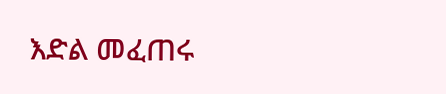እድል መፈጠሩ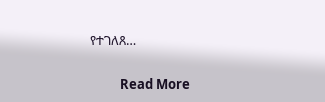የተገለጸ…

          Read More